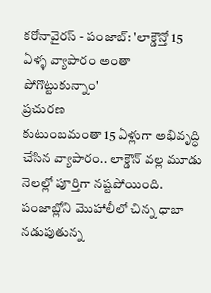కరోనావైరస్ - పంజాబ్: 'లాక్డౌన్తో 15 ఏళ్ళ వ్యాపారం అంతా పోగొట్టుకున్నాం'
ప్రచురణ
కుటుంబమంతా 15 ఏళ్లుగా అభివృద్ధి చేసిన వ్యాపారం.. లాక్డౌన్ వల్ల మూడు నెలల్లో పూర్తిగా నష్టపోయింది.
పంజాబ్లోని మొహాలీలో చిన్న ధాబా నడుపుతున్న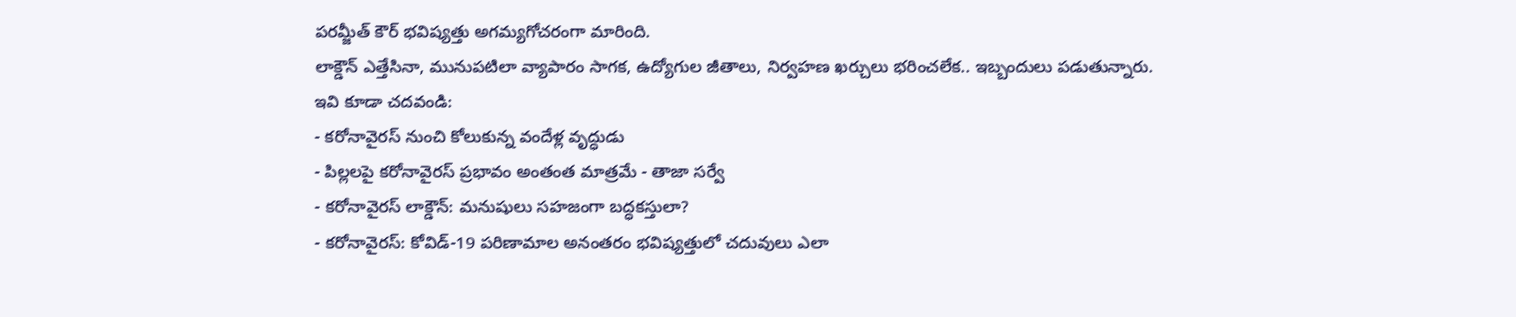పరమ్జీత్ కౌర్ భవిష్యత్తు అగమ్యగోచరంగా మారింది.
లాక్డౌన్ ఎత్తేసినా, మునుపటిలా వ్యాపారం సాగక, ఉద్యోగుల జీతాలు, నిర్వహణ ఖర్చులు భరించలేక.. ఇబ్బందులు పడుతున్నారు.
ఇవి కూడా చదవండి:
- కరోనావైరస్ నుంచి కోలుకున్న వందేళ్ల వృద్ధుడు
- పిల్లలపై కరోనావైరస్ ప్రభావం అంతంత మాత్రమే - తాజా సర్వే
- కరోనావైరస్ లాక్డౌన్: మనుషులు సహజంగా బద్ధకస్తులా?
- కరోనావైరస్: కోవిడ్-19 పరిణామాల అనంతరం భవిష్యత్తులో చదువులు ఎలా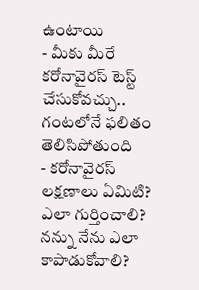ఉంటాయి
- మీకు మీరే కరోనావైరస్ టెస్ట్ చేసుకోవచ్చు.. గంటలోనే ఫలితం తెలిసిపోతుంది
- కరోనావైరస్ లక్షణాలు ఏమిటి? ఎలా గుర్తించాలి? నన్ను నేను ఎలా కాపాడుకోవాలి?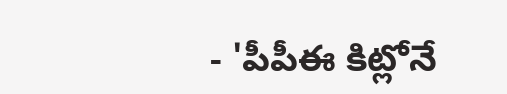- 'పీపీఈ కిట్లోనే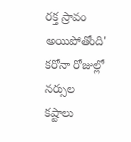రక్త స్రావం అయిపోతోంది' కరోనా రోజుల్లో నర్సుల కష్టాలు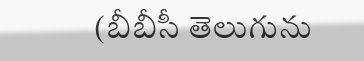(బీబీసీ తెలుగును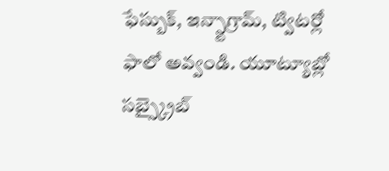ఫేస్బుక్, ఇన్స్టాగ్రామ్, ట్విటర్లో ఫాలో అవ్వండి. యూట్యూబ్లో సబ్స్క్రైబ్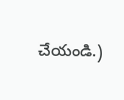చేయండి.)